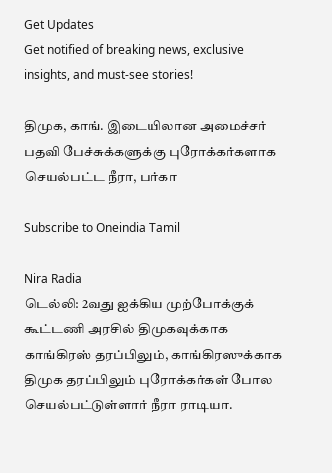Get Updates
Get notified of breaking news, exclusive insights, and must-see stories!

திமுக, காங். இடையிலான அமைச்சர் பதவி பேச்சுக்களுக்கு புரோக்கர்களாக செயல்பட்ட நீரா, பர்கா

Subscribe to Oneindia Tamil

Nira Radia
டெல்லி: 2வது ஐக்கிய முற்போக்குக் கூட்டணி அரசில் திமுகவுக்காக காங்கிரஸ் தரப்பிலும், காங்கிரஸுக்காக திமுக தரப்பிலும் புரோக்கர்கள் போல செயல்பட்டுள்ளார் நீரா ராடியா.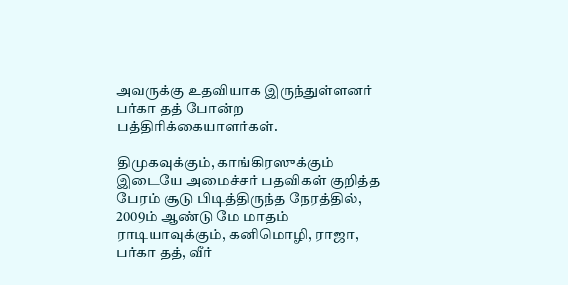அவருக்கு உதவியாக இருந்துள்ளனர் பர்கா தத் போன்ற பத்திரிக்கையாளர்கள்.

திமுகவுக்கும், காங்கிரஸுக்கும் இடையே அமைச்சர் பதவிகள் குறித்த பேரம் சூடு பிடித்திருந்த நேரத்தில், 2009ம் ஆண்டு மே மாதம் ராடியாவுக்கும், கனிமொழி, ராஜா, பர்கா தத், வீர்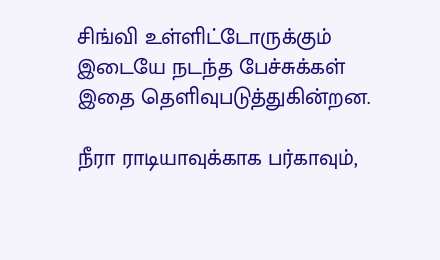சிங்வி உள்ளிட்டோருக்கும் இடையே நடந்த பேச்சுக்கள் இதை தெளிவுபடுத்துகின்றன.

நீரா ராடியாவுக்காக பர்காவும்,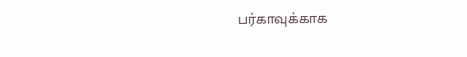பர்காவுக்காக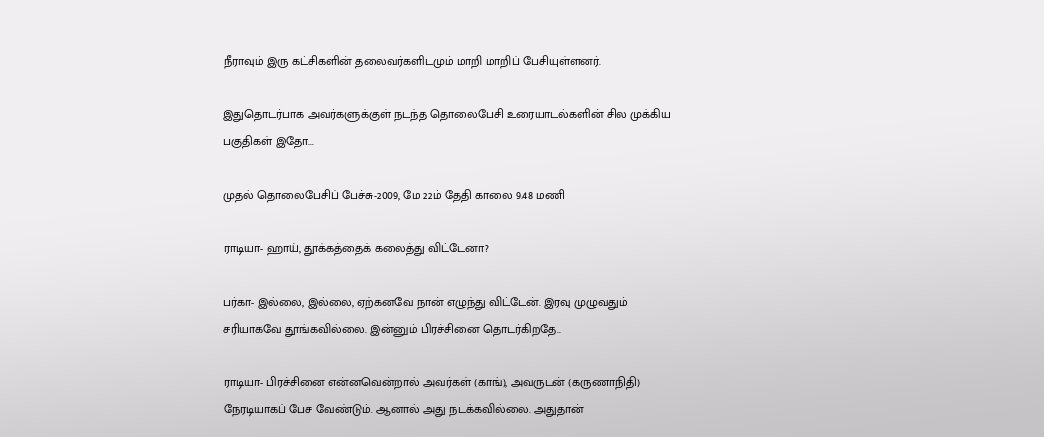நீராவும் இரு கட்சிகளின் தலைவர்களிடமும் மாறி மாறிப் பேசியுள்ளனர்.

இதுதொடர்பாக அவர்களுக்குள் நடந்த தொலைபேசி உரையாடல்களின் சில முக்கிய பகுதிகள் இதோ...

முதல் தொலைபேசிப் பேச்சு-2009, மே 22ம் தேதி காலை 9.48 மணி

ராடியா- ஹாய், தூக்கத்தைக் கலைத்து விட்டேனா?

பர்கா- இல்லை, இல்லை, ஏற்கனவே நான் எழுந்து விட்டேன். இரவு முழுவதும் சரியாகவே தூங்கவில்லை. இன்னும் பிரச்சினை தொடர்கிறதே..

ராடியா- பிரச்சினை என்னவென்றால் அவர்கள் (காங்), அவருடன் (கருணாநிதி) நேரடியாகப் பேச வேண்டும். ஆனால் அது நடக்கவில்லை. அதுதான்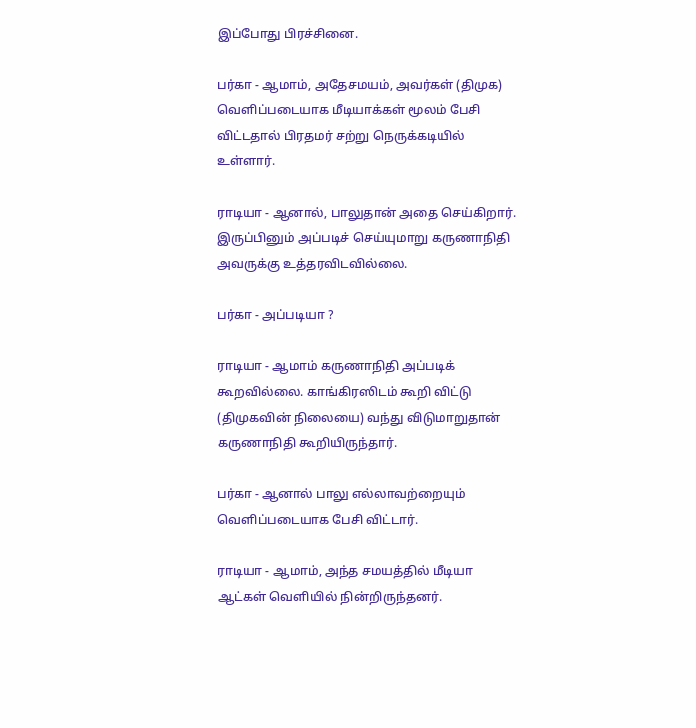இப்போது பிரச்சினை.

பர்கா - ஆமாம், அதேசமயம், அவர்கள் (திமுக) வெளிப்படையாக மீடியாக்கள் மூலம் பேசி விட்டதால் பிரதமர் சற்று நெருக்கடியில் உள்ளார்.

ராடியா - ஆனால், பாலுதான் அதை செய்கிறார். இருப்பினும் அப்படிச் செய்யுமாறு கருணாநிதி அவருக்கு உத்தரவிடவில்லை.

பர்கா - அப்படியா ?

ராடியா - ஆமாம் கருணாநிதி அப்படிக் கூறவில்லை. காங்கிரஸிடம் கூறி விட்டு (திமுகவின் நிலையை) வந்து விடுமாறுதான் கருணாநிதி கூறியிருந்தார்.

பர்கா - ஆனால் பாலு எல்லாவற்றையும் வெளிப்படையாக பேசி விட்டார்.

ராடியா - ஆமாம், அந்த சமயத்தில் மீடியா ஆட்கள் வெளியில் நின்றிருந்தனர்.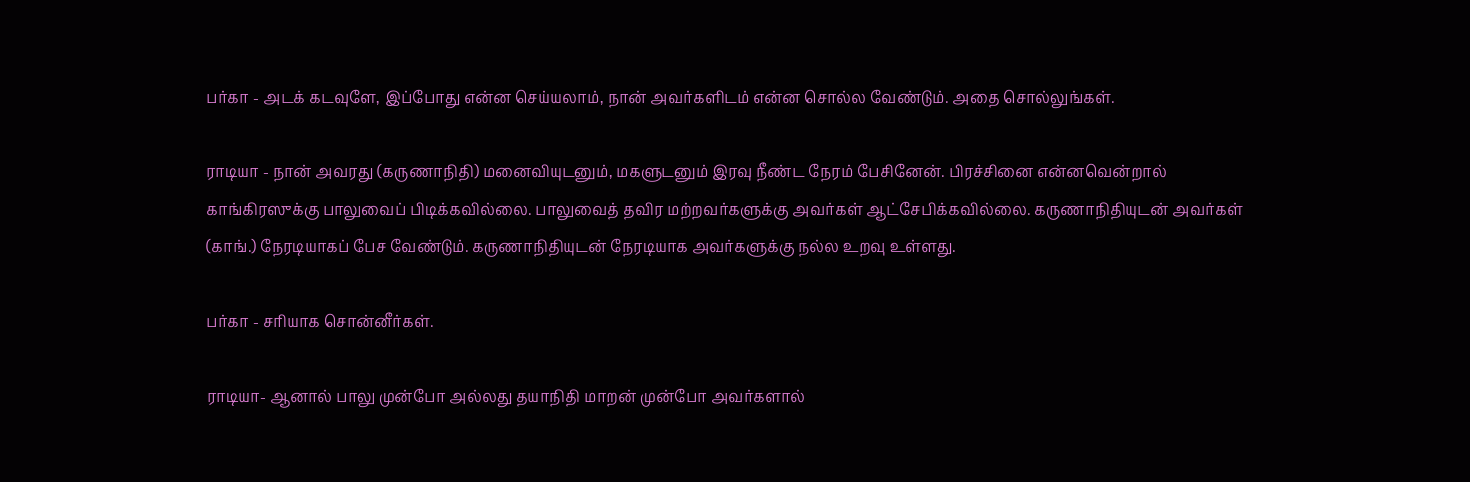பர்கா - அடக் கடவுளே, இப்போது என்ன செய்யலாம், நான் அவர்களிடம் என்ன சொல்ல வேண்டும். அதை சொல்லுங்கள்.

ராடியா - நான் அவரது (கருணாநிதி) மனைவியுடனும், மகளுடனும் இரவு நீண்ட நேரம் பேசினேன். பிரச்சினை என்னவென்றால் காங்கிரஸுக்கு பாலுவைப் பிடிக்கவில்லை. பாலுவைத் தவிர மற்றவர்களுக்கு அவர்கள் ஆட்சேபிக்கவில்லை. கருணாநிதியுடன் அவர்கள் (காங்.) நேரடியாகப் பேச வேண்டும். கருணாநிதியுடன் நேரடியாக அவர்களுக்கு நல்ல உறவு உள்ளது.

பர்கா - சரியாக சொன்னீர்கள்.

ராடியா- ஆனால் பாலு முன்போ அல்லது தயாநிதி மாறன் முன்போ அவர்களால்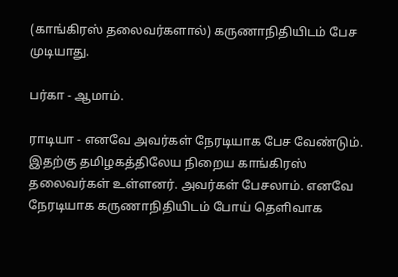(காங்கிரஸ் தலைவர்களால்) கருணாநிதியிடம் பேச முடியாது.

பர்கா - ஆமாம்.

ராடியா - எனவே அவர்கள் நேரடியாக பேச வேண்டும். இதற்கு தமிழகத்திலேய நிறைய காங்கிரஸ் தலைவர்கள் உள்ளனர். அவர்கள் பேசலாம். எனவே நேரடியாக கருணாநிதியிடம் போய் தெளிவாக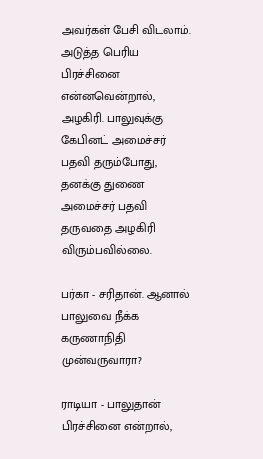அவர்கள் பேசி விடலாம். அடுத்த பெரிய பிரச்சினை என்னவென்றால், அழகிரி. பாலுவுக்கு கேபினட் அமைச்சர் பதவி தரும்போது, தனக்கு துணை அமைச்சர் பதவி தருவதை அழகிரி விரும்பவில்லை.

பர்கா - சரிதான். ஆனால் பாலுவை நீக்க கருணாநிதி முன்வருவாரா?

ராடியா - பாலுதான் பிரச்சினை என்றால்,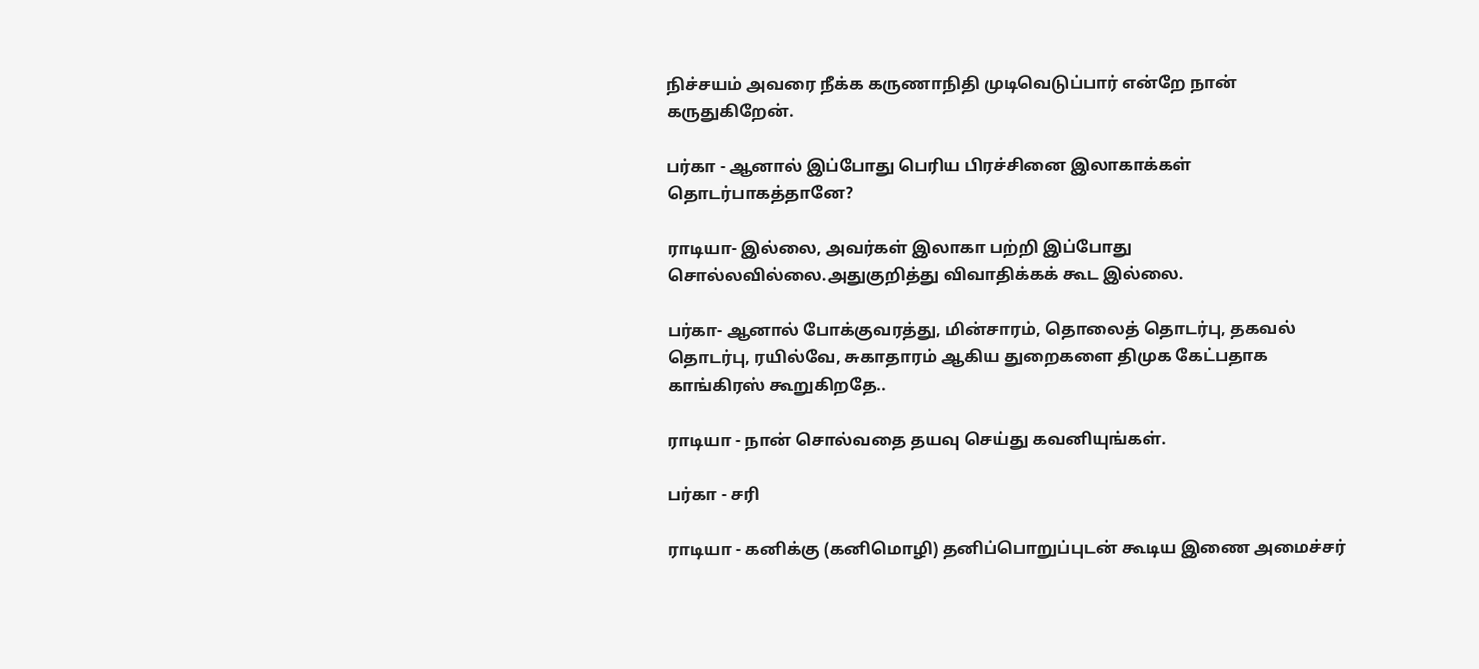நிச்சயம் அவரை நீக்க கருணாநிதி முடிவெடுப்பார் என்றே நான் கருதுகிறேன்.

பர்கா - ஆனால் இப்போது பெரிய பிரச்சினை இலாகாக்கள் தொடர்பாகத்தானே?

ராடியா- இல்லை, அவர்கள் இலாகா பற்றி இப்போது சொல்லவில்லை.அதுகுறித்து விவாதிக்கக் கூட இல்லை.

பர்கா- ஆனால் போக்குவரத்து, மின்சாரம், தொலைத் தொடர்பு, தகவல் தொடர்பு, ரயில்வே, சுகாதாரம் ஆகிய துறைகளை திமுக கேட்பதாக காங்கிரஸ் கூறுகிறதே..

ராடியா - நான் சொல்வதை தயவு செய்து கவனியுங்கள்.

பர்கா - சரி

ராடியா - கனிக்கு (கனிமொழி) தனிப்பொறுப்புடன் கூடிய இணை அமைச்சர்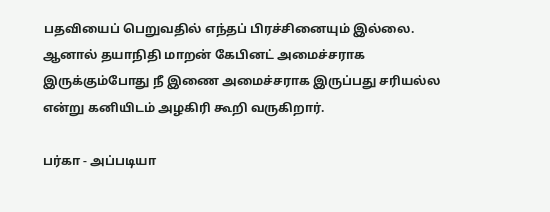பதவியைப் பெறுவதில் எந்தப் பிரச்சினையும் இல்லை. ஆனால் தயாநிதி மாறன் கேபினட் அமைச்சராக இருக்கும்போது நீ இணை அமைச்சராக இருப்பது சரியல்ல என்று கனியிடம் அழகிரி கூறி வருகிறார்.

பர்கா - அப்படியா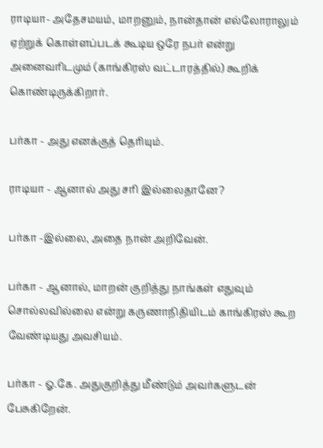ராடியா- அதேசமயம், மாறனும், நான்தான் எல்லோராலும் ஏற்றுக் கொள்ளப்படக் கூடிய ஒரே நபர் என்று அனைவரிடமும் (காங்கிரஸ் வட்டாரத்தில்) கூறிக் கொண்டிருக்கிறார்.

பர்கா - அது எனக்குத் தெரியும்.

ராடியா - ஆனால் அது சரி இல்லைதானே?

பர்கா -இல்லை, அதை நான் அறிவேன்.

பர்கா - ஆனால், மாறன் குறித்து நாங்கள் எதுவும் சொல்லவில்லை என்று கருணாநிதியிடம் காங்கிரஸ் கூற வேண்டியது அவசியம்.

பர்கா - ஓ.கே. அதுகுறித்து மீண்டும் அவர்களுடன் பேசுகிறேன்.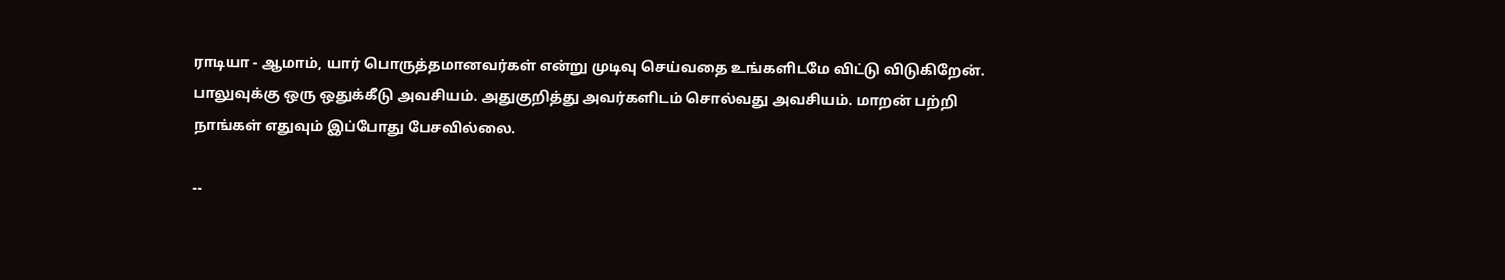ராடியா - ஆமாம், யார் பொருத்தமானவர்கள் என்று முடிவு செய்வதை உங்களிடமே விட்டு விடுகிறேன். பாலுவுக்கு ஒரு ஒதுக்கீடு அவசியம். அதுகுறித்து அவர்களிடம் சொல்வது அவசியம். மாறன் பற்றி நாங்கள் எதுவும் இப்போது பேசவில்லை.

--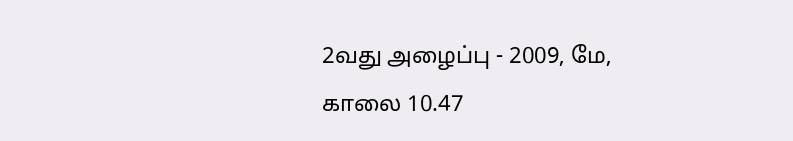2வது அழைப்பு - 2009, மே, காலை 10.47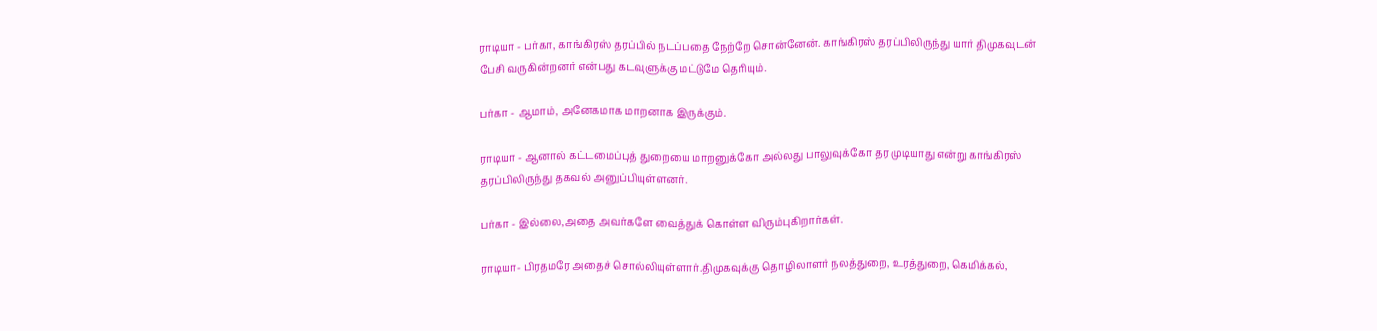ராடியா - பர்கா, காங்கிரஸ் தரப்பில் நடப்பதை நேற்றே சொன்னேன். காங்கிரஸ் தரப்பிலிருந்து யார் திமுகவுடன் பேசி வருகின்றனர் என்பது கடவுளுக்கு மட்டுமே தெரியும்.

பர்கா - ஆமாம், அனேகமாக மாறனாக இருக்கும்.

ராடியா - ஆனால் கட்டமைப்புத் துறையை மாறனுக்கோ அல்லது பாலுவுக்கோ தர முடியாது என்று காங்கிரஸ் தரப்பிலிருந்து தகவல் அனுப்பியுள்ளனர்.

பர்கா - இல்லை,அதை அவர்களே வைத்துக் கொள்ள விரும்புகிறார்கள்.

ராடியா- பிரதமரே அதைச் சொல்லியுள்ளார்.திமுகவுக்கு தொழிலாளர் நலத்துறை, உரத்துறை, கெமிக்கல்,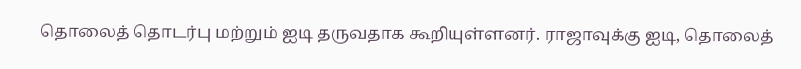தொலைத் தொடர்பு மற்றும் ஐடி தருவதாக கூறியுள்ளனர். ராஜாவுக்கு ஐடி, தொலைத்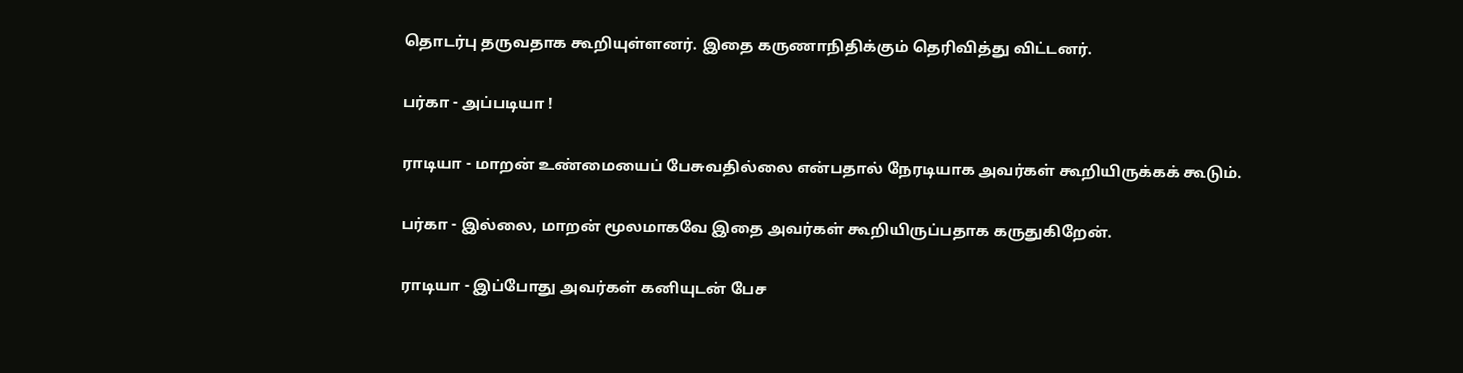தொடர்பு தருவதாக கூறியுள்ளனர். இதை கருணாநிதிக்கும் தெரிவித்து விட்டனர்.

பர்கா - அப்படியா !

ராடியா - மாறன் உண்மையைப் பேசுவதில்லை என்பதால் நேரடியாக அவர்கள் கூறியிருக்கக் கூடும்.

பர்கா - இல்லை, மாறன் மூலமாகவே இதை அவர்கள் கூறியிருப்பதாக கருதுகிறேன்.

ராடியா - இப்போது அவர்கள் கனியுடன் பேச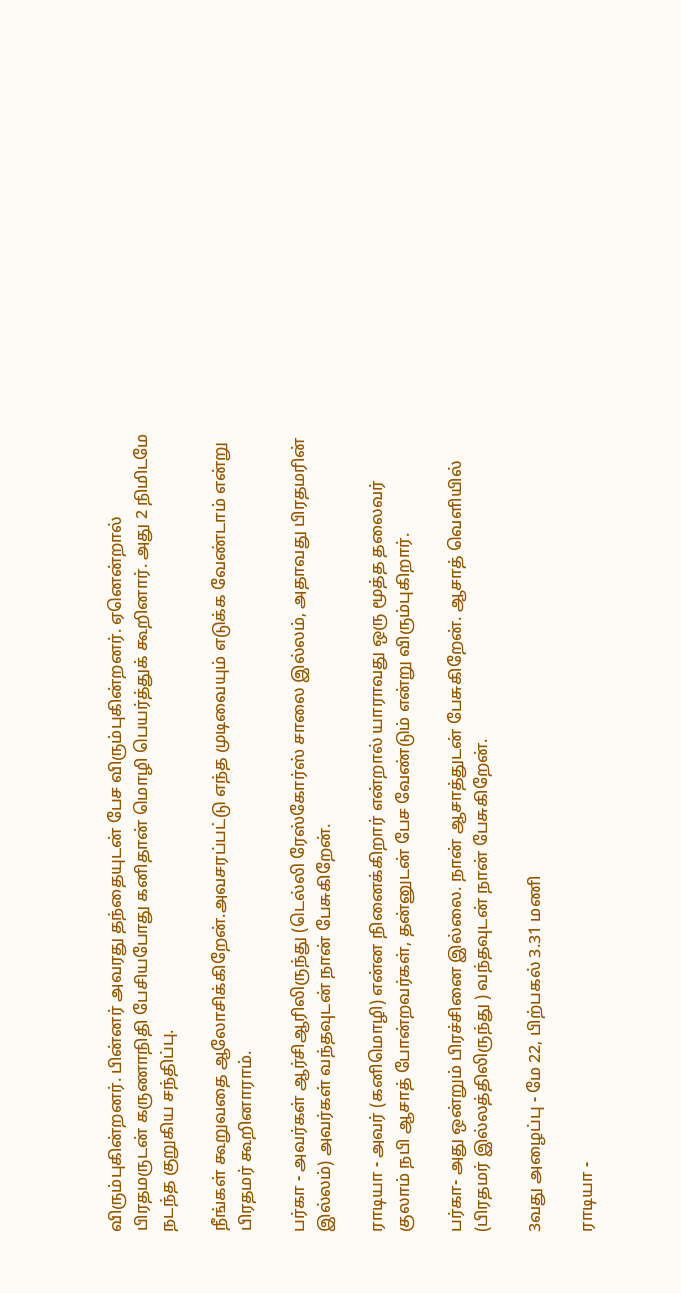விரும்புகின்றனர். பின்னர் அவரது தந்தையுடன் பேச விரும்புகின்றனர். ஏனென்றால் பிரதமருடன் கருணாநிதி பேசியபோது கனிதான் மொழி பெயர்த்துக் கூறினார். அது 2 நிமிடமே நடந்த குறுகிய சந்திப்பு.

நீங்கள் கூறுவதை ஆலோசிக்கிறேன்.அவசரப்பட்டு எந்த முடிவையும் எடுக்க வேண்டாம் என்று பிரதமர் கூறினாராம்.

பர்கா - அவர்கள் ஆர்சிஆரிலிருந்து (டெல்லி ரேஸ்கோர்ஸ் சாலை இல்லம், அதாவது பிரதமரின் இல்லம்) அவர்கள் வந்தவுடன் நான் பேசுகிறேன்.

ராடியா - அவர் (கனிமொழி) என்ன நினைக்கிறார் என்றால் யாராவது ஒரு மூத்த தலைவர் குலாம் நபி ஆசாத் போன்றவர்கள், தன்னுடன் பேச வேண்டும் என்று விரும்புகிறார்.

பர்கா- அது ஒன்றும் பிரச்சினை இல்லை. நான் ஆசாத்துடன் பேசுகிறேன். ஆசாத் வெளியில் (பிரதமர் இல்லத்திலிருந்து ) வந்தவுடன் நான் பேசுகிறேன்.

3வது அழைப்பு - மே 22, பிற்பகல் 3.31 மணி

ராடியா -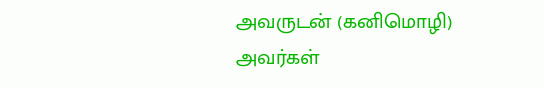அவருடன் (கனிமொழி) அவர்கள்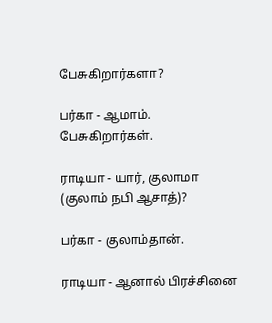பேசுகிறார்களா?

பர்கா - ஆமாம். பேசுகிறார்கள்.

ராடியா - யார், குலாமா (குலாம் நபி ஆசாத்)?

பர்கா - குலாம்தான்.

ராடியா - ஆனால் பிரச்சினை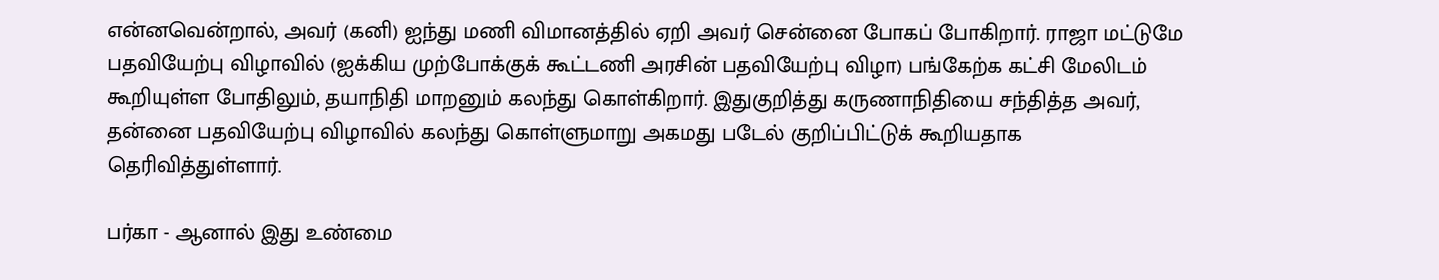என்னவென்றால், அவர் (கனி) ஐந்து மணி விமானத்தில் ஏறி அவர் சென்னை போகப் போகிறார். ராஜா மட்டுமே பதவியேற்பு விழாவில் (ஐக்கிய முற்போக்குக் கூட்டணி அரசின் பதவியேற்பு விழா) பங்கேற்க கட்சி மேலிடம் கூறியுள்ள போதிலும், தயாநிதி மாறனும் கலந்து கொள்கிறார். இதுகுறித்து கருணாநிதியை சந்தித்த அவர், தன்னை பதவியேற்பு விழாவில் கலந்து கொள்ளுமாறு அகமது படேல் குறிப்பிட்டுக் கூறியதாக தெரிவித்துள்ளார்.

பர்கா - ஆனால் இது உண்மை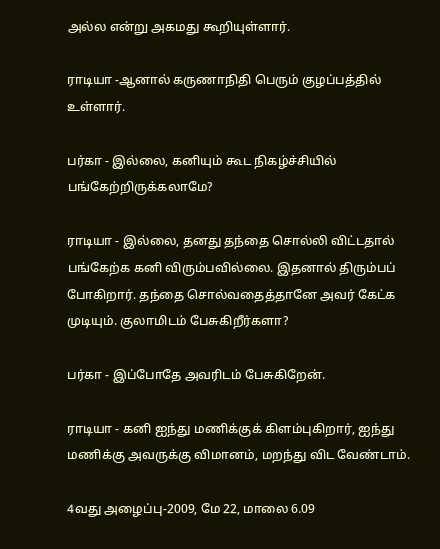அல்ல என்று அகமது கூறியுள்ளார்.

ராடியா -ஆனால் கருணாநிதி பெரும் குழப்பத்தில் உள்ளார்.

பர்கா - இல்லை, கனியும் கூட நிகழ்ச்சியில் பங்கேற்றிருக்கலாமே?

ராடியா - இல்லை, தனது தந்தை சொல்லி விட்டதால் பங்கேற்க கனி விரும்பவில்லை. இதனால் திரும்பப் போகிறார். தந்தை சொல்வதைத்தானே அவர் கேட்க முடியும். குலாமிடம் பேசுகிறீர்களா?

பர்கா - இப்போதே அவரிடம் பேசுகிறேன்.

ராடியா - கனி ஐந்து மணிக்குக் கிளம்புகிறார், ஐந்து மணிக்கு அவருக்கு விமானம், மறந்து விட வேண்டாம்.

4வது அழைப்பு-2009, மே 22, மாலை 6.09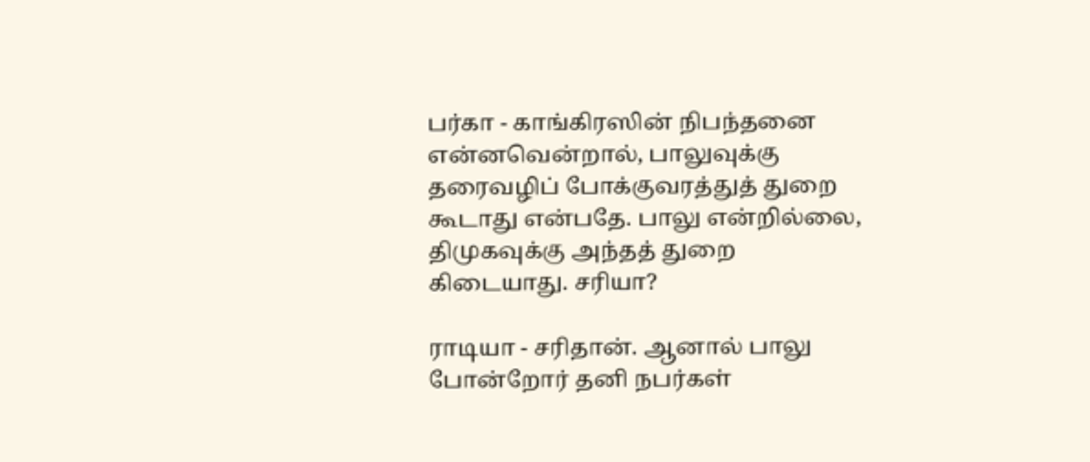பர்கா - காங்கிரஸின் நிபந்தனை என்னவென்றால், பாலுவுக்கு தரைவழிப் போக்குவரத்துத் துறை கூடாது என்பதே. பாலு என்றில்லை, திமுகவுக்கு அந்தத் துறை கிடையாது. சரியா?

ராடியா - சரிதான். ஆனால் பாலு போன்றோர் தனி நபர்கள்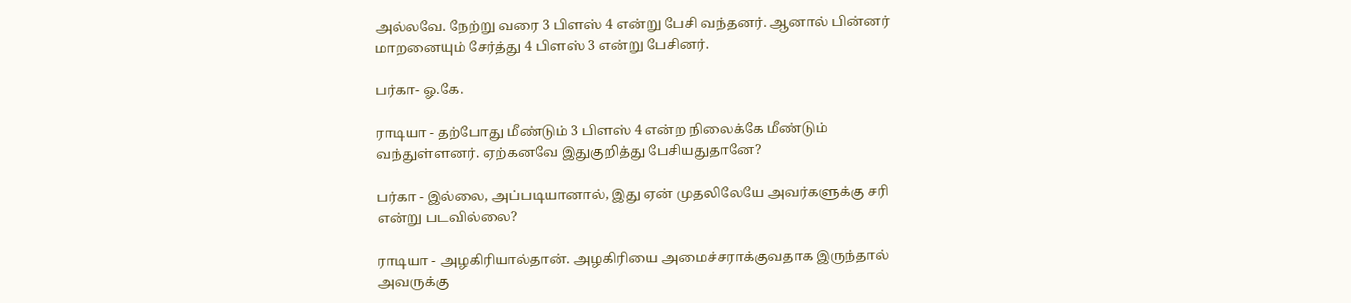அல்லவே. நேற்று வரை 3 பிளஸ் 4 என்று பேசி வந்தனர். ஆனால் பின்னர் மாறனையும் சேர்த்து 4 பிளஸ் 3 என்று பேசினர்.

பர்கா- ஓ.கே.

ராடியா - தற்போது மீண்டும் 3 பிளஸ் 4 என்ற நிலைக்கே மீண்டும் வந்துள்ளனர். ஏற்கனவே இதுகுறித்து பேசியதுதானே?

பர்கா - இல்லை, அப்படியானால், இது ஏன் முதலிலேயே அவர்களுக்கு சரி என்று படவில்லை?

ராடியா - அழகிரியால்தான். அழகிரியை அமைச்சராக்குவதாக இருந்தால் அவருக்கு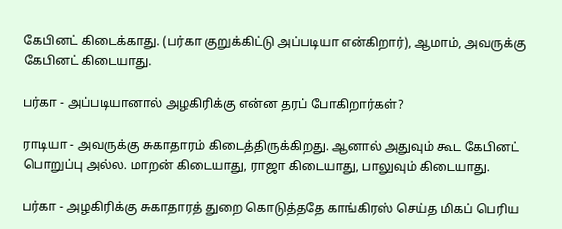கேபினட் கிடைக்காது. (பர்கா குறுக்கிட்டு அப்படியா என்கிறார்), ஆமாம், அவருக்கு கேபினட் கிடையாது.

பர்கா - அப்படியானால் அழகிரிக்கு என்ன தரப் போகிறார்கள்?

ராடியா - அவருக்கு சுகாதாரம் கிடைத்திருக்கிறது. ஆனால் அதுவும் கூட கேபினட் பொறுப்பு அல்ல. மாறன் கிடையாது, ராஜா கிடையாது, பாலுவும் கிடையாது.

பர்கா - அழகிரிக்கு சுகாதாரத் துறை கொடுத்ததே காங்கிரஸ் செய்த மிகப் பெரிய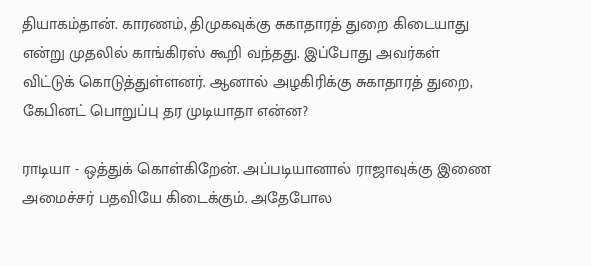தியாகம்தான். காரணம், திமுகவுக்கு சுகாதாரத் துறை கிடையாது என்று முதலில் காங்கிரஸ் கூறி வந்தது. இப்போது அவர்கள் விட்டுக் கொடுத்துள்ளனர். ஆனால் அழகிரிக்கு சுகாதாரத் துறை, கேபினட் பொறுப்பு தர முடியாதா என்ன?

ராடியா - ஒத்துக் கொள்கிறேன். அப்படியானால் ராஜாவுக்கு இணை அமைச்சர் பதவியே கிடைக்கும். அதேபோல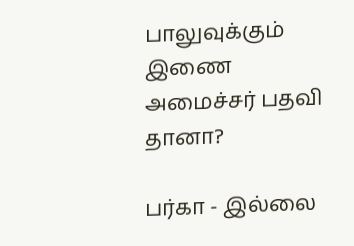பாலுவுக்கும் இணை அமைச்சர் பதவி தானா?

பர்கா - இல்லை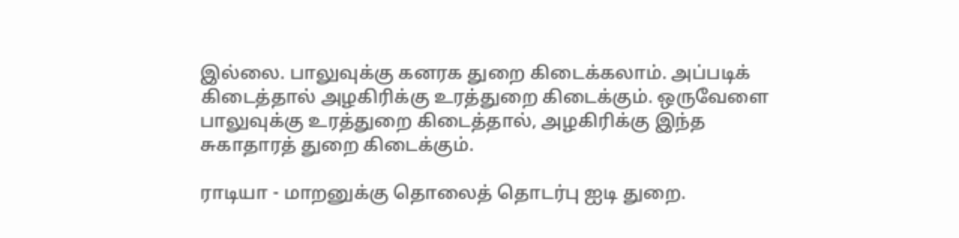இல்லை. பாலுவுக்கு கனரக துறை கிடைக்கலாம். அப்படிக் கிடைத்தால் அழகிரிக்கு உரத்துறை கிடைக்கும். ஒருவேளை பாலுவுக்கு உரத்துறை கிடைத்தால், அழகிரிக்கு இந்த சுகாதாரத் துறை கிடைக்கும்.

ராடியா - மாறனுக்கு தொலைத் தொடர்பு ஐடி துறை.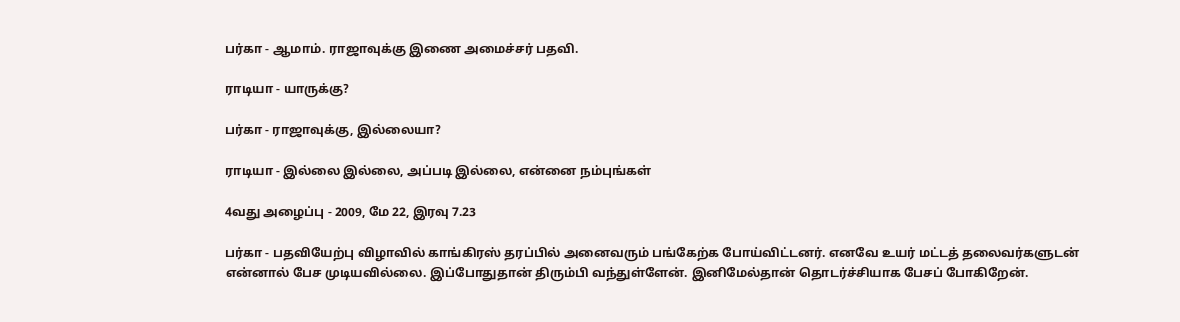பர்கா - ஆமாம். ராஜாவுக்கு இணை அமைச்சர் பதவி.

ராடியா - யாருக்கு?

பர்கா - ராஜாவுக்கு, இல்லையா?

ராடியா - இல்லை இல்லை, அப்படி இல்லை, என்னை நம்புங்கள்

4வது அழைப்பு - 2009, மே 22, இரவு 7.23

பர்கா - பதவியேற்பு விழாவில் காங்கிரஸ் தரப்பில் அனைவரும் பங்கேற்க போய்விட்டனர். எனவே உயர் மட்டத் தலைவர்களுடன் என்னால் பேச முடியவில்லை. இப்போதுதான் திரும்பி வந்துள்ளேன். இனிமேல்தான் தொடர்ச்சியாக பேசப் போகிறேன்.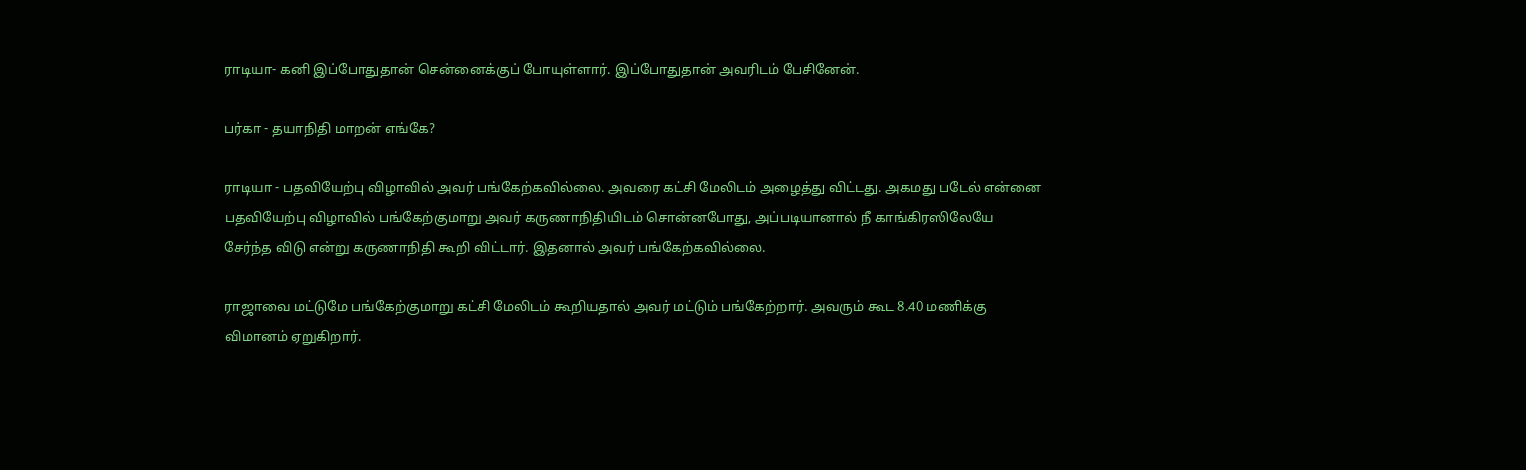ராடியா- கனி இப்போதுதான் சென்னைக்குப் போயுள்ளார். இப்போதுதான் அவரிடம் பேசினேன்.

பர்கா - தயாநிதி மாறன் எங்கே?

ராடியா - பதவியேற்பு விழாவில் அவர் பங்கேற்கவில்லை. அவரை கட்சி மேலிடம் அழைத்து விட்டது. அகமது படேல் என்னை பதவியேற்பு விழாவில் பங்கேற்குமாறு அவர் கருணாநிதியிடம் சொன்னபோது, அப்படியானால் நீ காங்கிரஸிலேயே சேர்ந்த விடு என்று கருணாநிதி கூறி விட்டார். இதனால் அவர் பங்கேற்கவில்லை.

ராஜாவை மட்டுமே பங்கேற்குமாறு கட்சி மேலிடம் கூறியதால் அவர் மட்டும் பங்கேற்றார். அவரும் கூட 8.40 மணிக்கு விமானம் ஏறுகிறார்.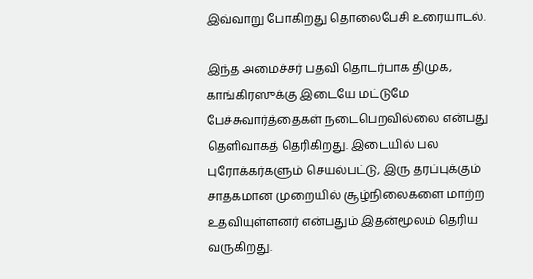இவ்வாறு போகிறது தொலைபேசி உரையாடல்.

இந்த அமைச்சர் பதவி தொடர்பாக திமுக, காங்கிரஸுக்கு இடையே மட்டுமே பேச்சுவார்த்தைகள் நடைபெறவில்லை என்பது தெளிவாகத் தெரிகிறது. இடையில் பல புரோக்கர்களும் செயல்பட்டு, இரு தரப்புக்கும் சாதகமான முறையில் சூழ்நிலைகளை மாற்ற உதவியுள்ளனர் என்பதும் இதன்மூலம் தெரிய வருகிறது.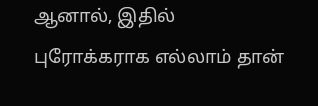ஆனால், இதில் புரோக்கராக எல்லாம் தான்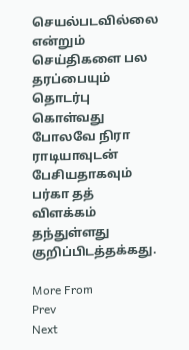செயல்படவில்லை என்றும் செய்திகளை பல தரப்பையும் தொடர்பு கொள்வது போலவே நிரா ராடியாவுடன் பேசியதாகவும் பர்கா தத் விளக்கம் தந்துள்ளது குறிப்பிடத்தக்கது.

More From
Prev
Next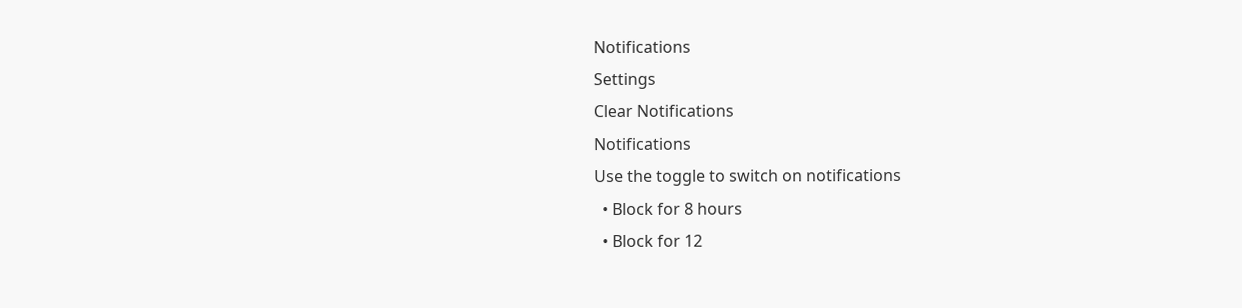Notifications
Settings
Clear Notifications
Notifications
Use the toggle to switch on notifications
  • Block for 8 hours
  • Block for 12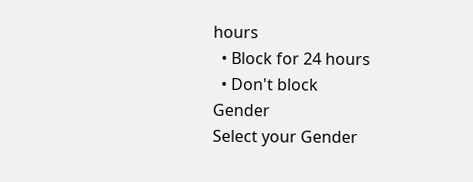hours
  • Block for 24 hours
  • Don't block
Gender
Select your Gender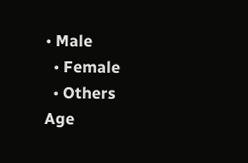• Male
  • Female
  • Others
Age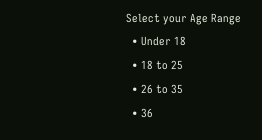Select your Age Range
  • Under 18
  • 18 to 25
  • 26 to 35
  • 36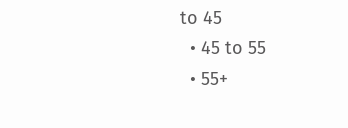to 45
  • 45 to 55
  • 55+